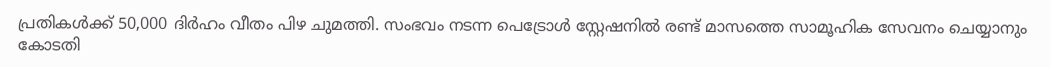പ്രതികൾക്ക് 50,000 ദിർഹം വീതം പിഴ ചുമത്തി. സംഭവം നടന്ന പെട്രോൾ സ്റ്റേഷനിൽ രണ്ട് മാസത്തെ സാമൂഹിക സേവനം ചെയ്യാനും കോടതി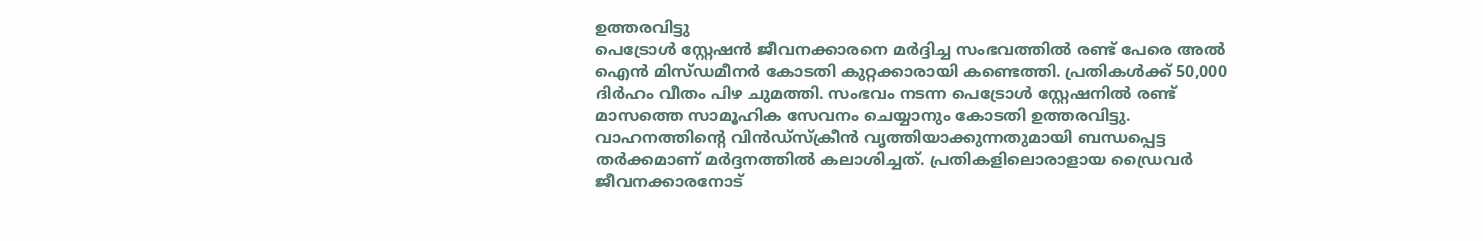ഉത്തരവിട്ടു
പെട്രോൾ സ്റ്റേഷൻ ജീവനക്കാരനെ മർദ്ദിച്ച സംഭവത്തിൽ രണ്ട് പേരെ അൽ ഐൻ മിസ്ഡമീനർ കോടതി കുറ്റക്കാരായി കണ്ടെത്തി. പ്രതികൾക്ക് 50,000 ദിർഹം വീതം പിഴ ചുമത്തി. സംഭവം നടന്ന പെട്രോൾ സ്റ്റേഷനിൽ രണ്ട് മാസത്തെ സാമൂഹിക സേവനം ചെയ്യാനും കോടതി ഉത്തരവിട്ടു.
വാഹനത്തിന്റെ വിൻഡ്സ്ക്രീൻ വൃത്തിയാക്കുന്നതുമായി ബന്ധപ്പെട്ട തർക്കമാണ് മർദ്ദനത്തിൽ കലാശിച്ചത്. പ്രതികളിലൊരാളായ ഡ്രൈവർ ജീവനക്കാരനോട്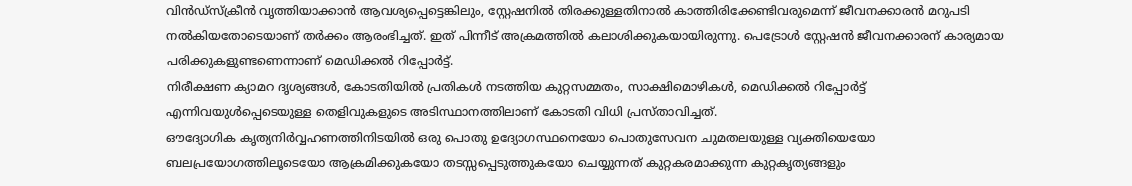വിൻഡ്സ്ക്രീൻ വൃത്തിയാക്കാൻ ആവശ്യപ്പെട്ടെങ്കിലും, സ്റ്റേഷനിൽ തിരക്കുള്ളതിനാൽ കാത്തിരിക്കേണ്ടിവരുമെന്ന് ജീവനക്കാരൻ മറുപടി നൽകിയതോടെയാണ് തർക്കം ആരംഭിച്ചത്. ഇത് പിന്നീട് അക്രമത്തിൽ കലാശിക്കുകയായിരുന്നു. പെട്രോൾ സ്റ്റേഷൻ ജീവനക്കാരന് കാര്യമായ പരിക്കുകളുണ്ടണെന്നാണ് മെഡിക്കൽ റിപ്പോർട്ട്.
നിരീക്ഷണ ക്യാമറ ദൃശ്യങ്ങൾ, കോടതിയിൽ പ്രതികൾ നടത്തിയ കുറ്റസമ്മതം, സാക്ഷിമൊഴികൾ, മെഡിക്കൽ റിപ്പോർട്ട് എന്നിവയുൾപ്പെടെയുള്ള തെളിവുകളുടെ അടിസ്ഥാനത്തിലാണ് കോടതി വിധി പ്രസ്താവിച്ചത്.
ഔദ്യോഗിക കൃത്യനിർവ്വഹണത്തിനിടയിൽ ഒരു പൊതു ഉദ്യോഗസ്ഥനെയോ പൊതുസേവന ചുമതലയുള്ള വ്യക്തിയെയോ ബലപ്രയോഗത്തിലൂടെയോ ആക്രമിക്കുകയോ തടസ്സപ്പെടുത്തുകയോ ചെയ്യുന്നത് കുറ്റകരമാക്കുന്ന കുറ്റകൃത്യങ്ങളും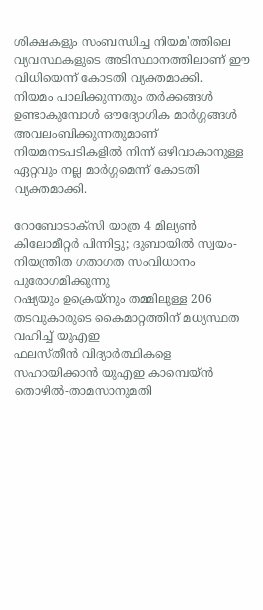ശിക്ഷകളും സംബന്ധിച്ച നിയമ'ത്തിലെ വ്യവസ്ഥകളുടെ അടിസ്ഥാനത്തിലാണ് ഈ വിധിയെന്ന് കോടതി വ്യക്തമാക്കി.
നിയമം പാലിക്കുന്നതും തർക്കങ്ങൾ ഉണ്ടാകുമ്പോൾ ഔദ്യോഗിക മാർഗ്ഗങ്ങൾ അവലംബിക്കുന്നതുമാണ് നിയമനടപടികളിൽ നിന്ന് ഒഴിവാകാനുള്ള ഏറ്റവും നല്ല മാർഗ്ഗമെന്ന് കോടതി വ്യക്തമാക്കി.

റോബോടാക്സി യാത്ര 4 മില്യൺ കിലോമീറ്റർ പിന്നിട്ടു; ദുബായിൽ സ്വയം-നിയന്ത്രിത ഗതാഗത സംവിധാനം പുരോഗമിക്കുന്നു
റഷ്യയും ഉക്രെയ്നും തമ്മിലുള്ള 206 തടവുകാരുടെ കൈമാറ്റത്തിന് മധ്യസ്ഥത വഹിച്ച് യുഎഇ
ഫലസ്തീൻ വിദ്യാർത്ഥികളെ സഹായിക്കാൻ യുഎഇ കാമ്പെയ്ൻ
തൊഴിൽ-താമസാനുമതി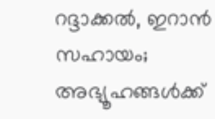റദ്ദാക്കൽ, ഇറാൻ സഹായം; അഭ്യൂഹങ്ങൾക്ക്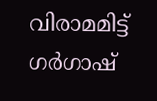വിരാമമിട്ട് ഗർഗാഷ്